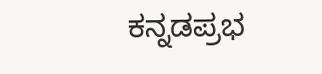ಕನ್ನಡಪ್ರಭ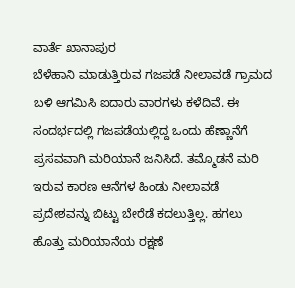ವಾರ್ತೆ ಖಾನಾಪುರ
ಬೆಳೆಹಾನಿ ಮಾಡುತ್ತಿರುವ ಗಜಪಡೆ ನೀಲಾವಡೆ ಗ್ರಾಮದ ಬಳಿ ಆಗಮಿಸಿ ಐದಾರು ವಾರಗಳು ಕಳೆದಿವೆ. ಈ ಸಂದರ್ಭದಲ್ಲಿ ಗಜಪಡೆಯಲ್ಲಿದ್ದ ಒಂದು ಹೆಣ್ಣಾನೆಗೆ ಪ್ರಸವವಾಗಿ ಮರಿಯಾನೆ ಜನಿಸಿದೆ. ತಮ್ಮೊಡನೆ ಮರಿ ಇರುವ ಕಾರಣ ಆನೆಗಳ ಹಿಂಡು ನೀಲಾವಡೆ ಪ್ರದೇಶವನ್ನು ಬಿಟ್ಟು ಬೇರೆಡೆ ಕದಲುತ್ತಿಲ್ಲ. ಹಗಲು ಹೊತ್ತು ಮರಿಯಾನೆಯ ರಕ್ಷಣೆ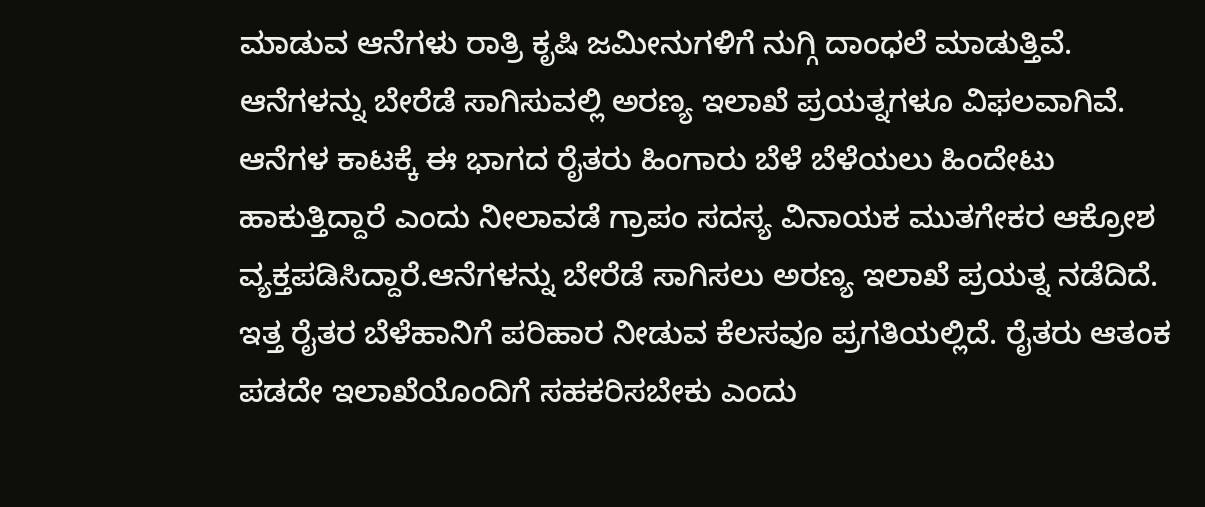ಮಾಡುವ ಆನೆಗಳು ರಾತ್ರಿ ಕೃಷಿ ಜಮೀನುಗಳಿಗೆ ನುಗ್ಗಿ ದಾಂಧಲೆ ಮಾಡುತ್ತಿವೆ. ಆನೆಗಳನ್ನು ಬೇರೆಡೆ ಸಾಗಿಸುವಲ್ಲಿ ಅರಣ್ಯ ಇಲಾಖೆ ಪ್ರಯತ್ನಗಳೂ ವಿಫಲವಾಗಿವೆ. ಆನೆಗಳ ಕಾಟಕ್ಕೆ ಈ ಭಾಗದ ರೈತರು ಹಿಂಗಾರು ಬೆಳೆ ಬೆಳೆಯಲು ಹಿಂದೇಟು ಹಾಕುತ್ತಿದ್ದಾರೆ ಎಂದು ನೀಲಾವಡೆ ಗ್ರಾಪಂ ಸದಸ್ಯ ವಿನಾಯಕ ಮುತಗೇಕರ ಆಕ್ರೋಶ ವ್ಯಕ್ತಪಡಿಸಿದ್ದಾರೆ.ಆನೆಗಳನ್ನು ಬೇರೆಡೆ ಸಾಗಿಸಲು ಅರಣ್ಯ ಇಲಾಖೆ ಪ್ರಯತ್ನ ನಡೆದಿದೆ. ಇತ್ತ ರೈತರ ಬೆಳೆಹಾನಿಗೆ ಪರಿಹಾರ ನೀಡುವ ಕೆಲಸವೂ ಪ್ರಗತಿಯಲ್ಲಿದೆ. ರೈತರು ಆತಂಕ ಪಡದೇ ಇಲಾಖೆಯೊಂದಿಗೆ ಸಹಕರಿಸಬೇಕು ಎಂದು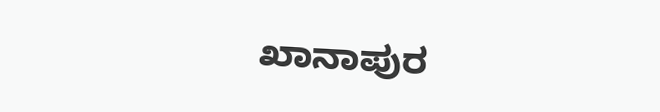ಖಾನಾಪುರ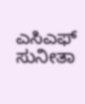ಎಸಿಎಫ್ ಸುನೀತಾ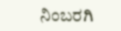ನಿಂಬರಗಿ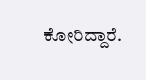ಕೋರಿದ್ದಾರೆ.